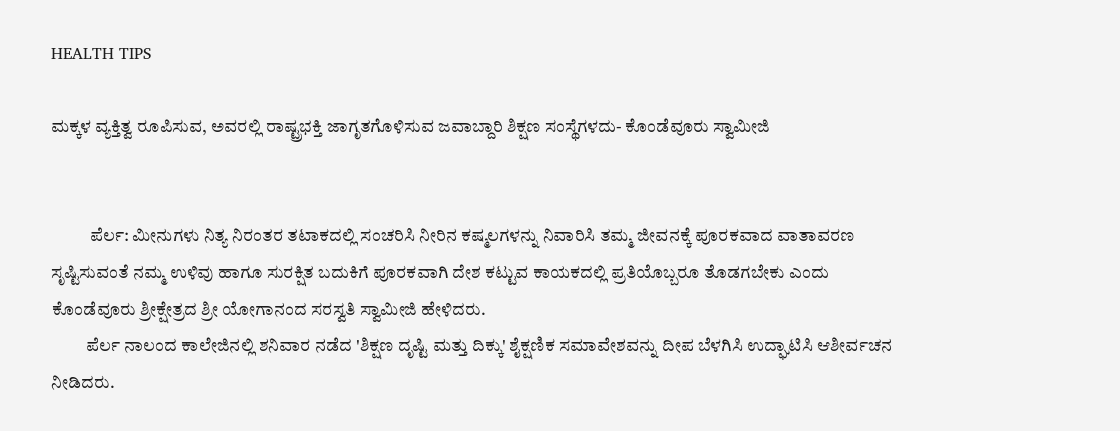HEALTH TIPS

ಮಕ್ಕಳ ವ್ಯಕ್ತಿತ್ವ ರೂಪಿಸುವ, ಅವರಲ್ಲಿ ರಾಷ್ಟ್ರಭಕ್ತಿ ಜಾಗೃತಗೊಳಿಸುವ ಜವಾಬ್ದಾರಿ ಶಿಕ್ಷಣ ಸಂಸ್ಥೆಗಳದು- ಕೊಂಡೆವೂರು ಸ್ವಾಮೀಜಿ


           ಪೆರ್ಲ: ಮೀನುಗಳು ನಿತ್ಯ ನಿರಂತರ ತಟಾಕದಲ್ಲಿ ಸಂಚರಿಸಿ ನೀರಿನ ಕಷ್ಮಲಗಳನ್ನು ನಿವಾರಿಸಿ ತಮ್ಮ ಜೀವನಕ್ಕೆ ಪೂರಕವಾದ ವಾತಾವರಣ ಸೃಷ್ಟಿಸುವಂತೆ ನಮ್ಮ ಉಳಿವು ಹಾಗೂ ಸುರಕ್ಷಿತ ಬದುಕಿಗೆ ಪೂರಕವಾಗಿ ದೇಶ ಕಟ್ಟುವ ಕಾಯಕದಲ್ಲಿ ಪ್ರತಿಯೊಬ್ಬರೂ ತೊಡಗಬೇಕು ಎಂದು ಕೊಂಡೆವೂರು ಶ್ರೀಕ್ಷೇತ್ರದ ಶ್ರೀ ಯೋಗಾನಂದ ಸರಸ್ವತಿ ಸ್ವಾಮೀಜಿ ಹೇಳಿದರು.
          ಪೆರ್ಲ ನಾಲಂದ ಕಾಲೇಜಿನಲ್ಲಿ ಶನಿವಾರ ನಡೆದ 'ಶಿಕ್ಷಣ ದೃಷ್ಟಿ ಮತ್ತು ದಿಕ್ಕು' ಶೈಕ್ಷಣಿಕ ಸಮಾವೇಶವನ್ನು ದೀಪ ಬೆಳಗಿಸಿ ಉದ್ಘಾಟಿಸಿ ಆಶೀರ್ವಚನ ನೀಡಿದರು.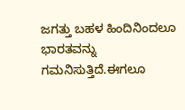ಜಗತ್ತು ಬಹಳ ಹಿಂದಿನಿಂದಲೂ ಭಾರತವನ್ನು ಗಮನಿಸುತ್ತಿದೆ.ಈಗಲೂ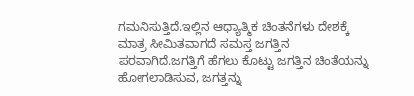ಗಮನಿಸುತ್ತಿದೆ.ಇಲ್ಲಿನ ಆಧ್ಯಾತ್ಮಿಕ ಚಿಂತನೆಗಳು ದೇಶಕ್ಕೆ ಮಾತ್ರ ಸೀಮಿತವಾಗದೆ ಸಮಸ್ತ ಜಗತ್ತಿನ ಪರವಾಗಿದೆ.ಜಗತ್ತಿಗೆ ಹೆಗಲು ಕೊಟ್ಟು ಜಗತ್ತಿನ ಚಿಂತೆಯನ್ನು ಹೋಗಲಾಡಿಸುವ, ಜಗತ್ತನ್ನು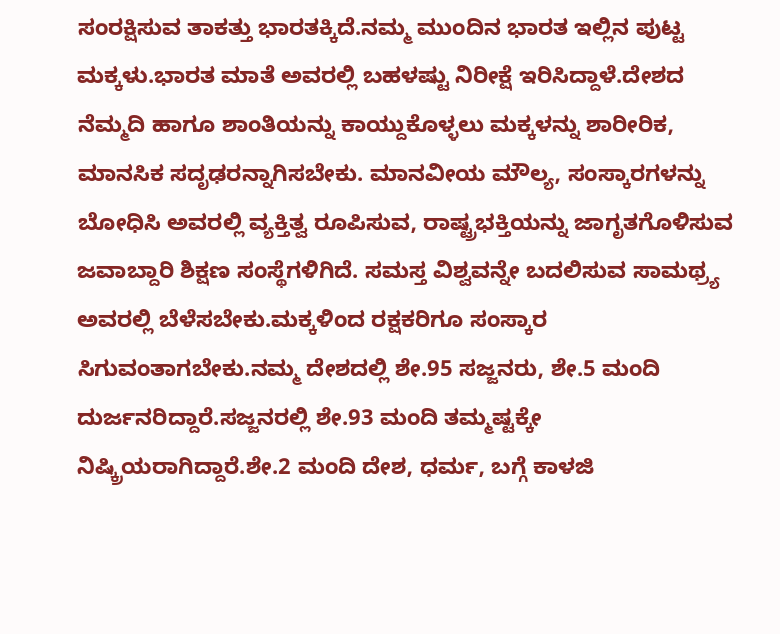ಸಂರಕ್ಷಿಸುವ ತಾಕತ್ತು ಭಾರತಕ್ಕಿದೆ.ನಮ್ಮ ಮುಂದಿನ ಭಾರತ ಇಲ್ಲಿನ ಪುಟ್ಟ ಮಕ್ಕಳು.ಭಾರತ ಮಾತೆ ಅವರಲ್ಲಿ ಬಹಳಷ್ಟು ನಿರೀಕ್ಷೆ ಇರಿಸಿದ್ದಾಳೆ.ದೇಶದ ನೆಮ್ಮದಿ ಹಾಗೂ ಶಾಂತಿಯನ್ನು ಕಾಯ್ದುಕೊಳ್ಳಲು ಮಕ್ಕಳನ್ನು ಶಾರೀರಿಕ, ಮಾನಸಿಕ ಸದೃಢರನ್ನಾಗಿಸಬೇಕು. ಮಾನವೀಯ ಮೌಲ್ಯ, ಸಂಸ್ಕಾರಗಳನ್ನು ಬೋಧಿಸಿ ಅವರಲ್ಲಿ ವ್ಯಕ್ತಿತ್ವ ರೂಪಿಸುವ, ರಾಷ್ಟ್ರಭಕ್ತಿಯನ್ನು ಜಾಗೃತಗೊಳಿಸುವ ಜವಾಬ್ದಾರಿ ಶಿಕ್ಷಣ ಸಂಸ್ಥೆಗಳಿಗಿದೆ. ಸಮಸ್ತ ವಿಶ್ವವನ್ನೇ ಬದಲಿಸುವ ಸಾಮಥ್ರ್ಯ ಅವರಲ್ಲಿ ಬೆಳೆಸಬೇಕು.ಮಕ್ಕಳಿಂದ ರಕ್ಷಕರಿಗೂ ಸಂಸ್ಕಾರ ಸಿಗುವಂತಾಗಬೇಕು.ನಮ್ಮ ದೇಶದಲ್ಲಿ ಶೇ.95 ಸಜ್ಜನರು, ಶೇ.5 ಮಂದಿ ದುರ್ಜನರಿದ್ದಾರೆ.ಸಜ್ಜನರಲ್ಲಿ ಶೇ.93 ಮಂದಿ ತಮ್ಮಷ್ಟಕ್ಕೇ ನಿಷ್ಕ್ರಿಯರಾಗಿದ್ದಾರೆ.ಶೇ.2 ಮಂದಿ ದೇಶ, ಧರ್ಮ, ಬಗ್ಗೆ ಕಾಳಜಿ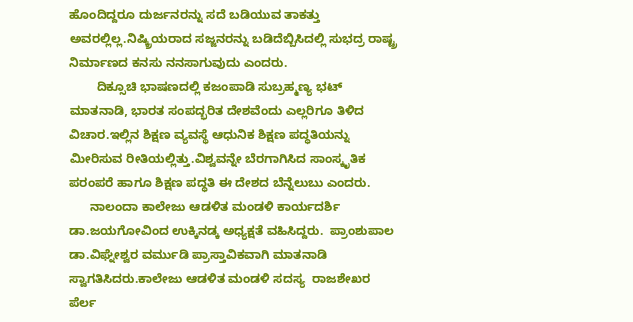ಹೊಂದಿದ್ದರೂ ದುರ್ಜನರನ್ನು ಸದೆ ಬಡಿಯುವ ತಾಕತ್ತು ಅವರಲ್ಲಿಲ್ಲ.ನಿಷ್ಕ್ರಿಯರಾದ ಸಜ್ಜನರನ್ನು ಬಡಿದೆಬ್ಬಿಸಿದಲ್ಲಿ ಸುಭದ್ರ ರಾಷ್ಟ್ರ ನಿರ್ಮಾಣದ ಕನಸು ನನಸಾಗುವುದು ಎಂದರು.
        ದಿಕ್ಸೂಚಿ ಭಾಷಣದಲ್ಲಿ ಕಜಂಪಾಡಿ ಸುಬ್ರಹ್ಮಣ್ಯ ಭಟ್ ಮಾತನಾಡಿ, ಭಾರತ ಸಂಪದ್ಭರಿತ ದೇಶವೆಂದು ಎಲ್ಲರಿಗೂ ತಿಳಿದ ವಿಚಾರ.ಇಲ್ಲಿನ ಶಿಕ್ಷಣ ವ್ಯವಸ್ಥೆ ಆಧುನಿಕ ಶಿಕ್ಷಣ ಪದ್ಧತಿಯನ್ನು ಮೀರಿಸುವ ರೀತಿಯಲ್ಲಿತ್ತು.ವಿಶ್ವವನ್ನೇ ಬೆರಗಾಗಿಸಿದ ಸಾಂಸ್ಕೃತಿಕ ಪರಂಪರೆ ಹಾಗೂ ಶಿಕ್ಷಣ ಪದ್ಧತಿ ಈ ದೇಶದ ಬೆನ್ನೆಲುಬು ಎಂದರು.
      ನಾಲಂದಾ ಕಾಲೇಜು ಆಡಳಿತ ಮಂಡಳಿ ಕಾರ್ಯದರ್ಶಿ ಡಾ.ಜಯಗೋವಿಂದ ಉಕ್ಕಿನಡ್ಕ ಅಧ್ಯಕ್ಷತೆ ವಹಿಸಿದ್ದರು.  ಪ್ರಾಂಶುಪಾಲ ಡಾ.ವಿಘ್ನೇಶ್ವರ ವರ್ಮುಡಿ ಪ್ರಾಸ್ತಾವಿಕವಾಗಿ ಮಾತನಾಡಿ ಸ್ವಾಗತಿಸಿದರು.ಕಾಲೇಜು ಆಡಳಿತ ಮಂಡಳಿ ಸದಸ್ಯ  ರಾಜಶೇಖರ ಪೆರ್ಲ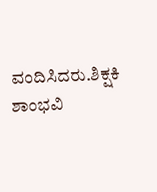ವಂದಿಸಿದರು.ಶಿಕ್ಷಕಿ ಶಾಂಭವಿ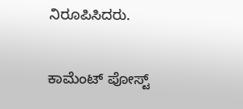ನಿರೂಪಿಸಿದರು.

ಕಾಮೆಂಟ್‌‌ ಪೋಸ್ಟ್‌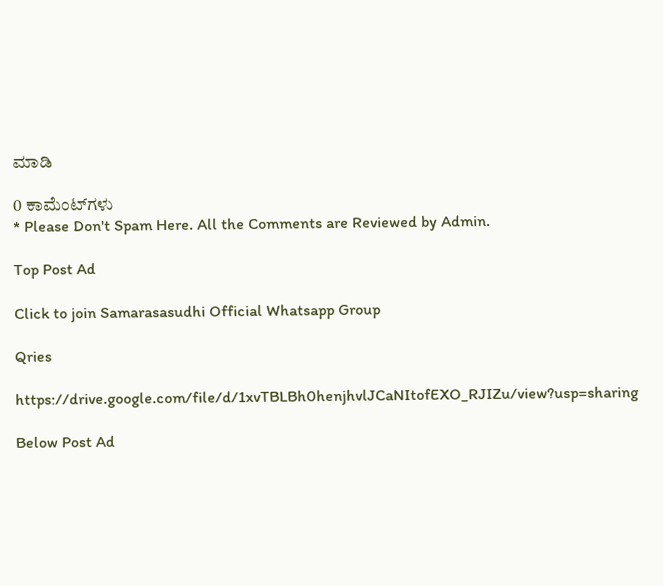ಮಾಡಿ

0 ಕಾಮೆಂಟ್‌ಗಳು
* Please Don't Spam Here. All the Comments are Reviewed by Admin.

Top Post Ad

Click to join Samarasasudhi Official Whatsapp Group

Qries

https://drive.google.com/file/d/1xvTBLBh0henjhvlJCaNItofEXO_RJIZu/view?usp=sharing

Below Post Ad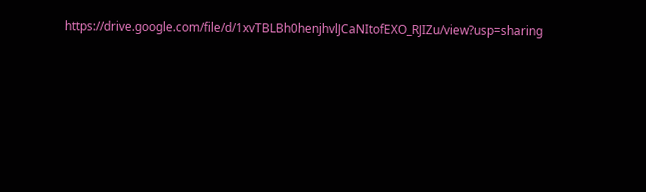https://drive.google.com/file/d/1xvTBLBh0henjhvlJCaNItofEXO_RJIZu/view?usp=sharing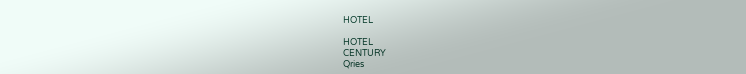HOTEL

HOTEL
CENTURY
Qries